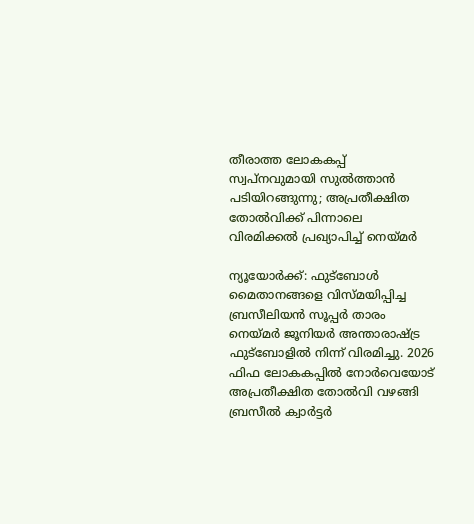തീരാത്ത ലോകകപ്പ് സ്വപ്നവുമായി സുൽത്താൻ പടിയിറങ്ങുന്നു; അപ്രതീക്ഷിത തോൽവിക്ക് പിന്നാലെ വിരമിക്കൽ പ്രഖ്യാപിച്ച് നെയ്മർ

ന്യൂയോർക്ക്: ഫുട്ബോൾ മൈതാനങ്ങളെ വിസ്മയിപ്പിച്ച ബ്രസീലിയൻ സൂപ്പർ താരം നെയ്മർ ജൂനിയർ അന്താരാഷ്ട്ര ഫുട്ബോളിൽ നിന്ന് വിരമിച്ചു. 2026 ഫിഫ ലോകകപ്പിൽ നോർവെയോട് അപ്രതീക്ഷിത തോൽവി വഴങ്ങി ബ്രസീൽ ക്വാർട്ടർ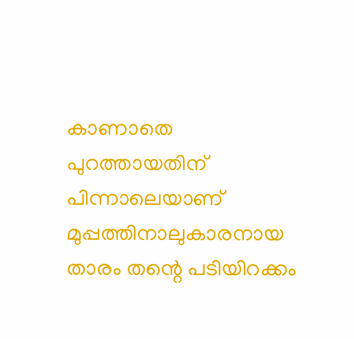കാണാതെ പുറത്തായതിന് പിന്നാലെയാണ് മുപ്പത്തിനാലുകാരനായ താരം തന്റെ പടിയിറക്കം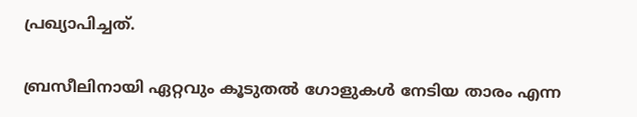പ്രഖ്യാപിച്ചത്.

ബ്രസീലിനായി ഏറ്റവും കൂടുതൽ ഗോളുകൾ നേടിയ താരം എന്ന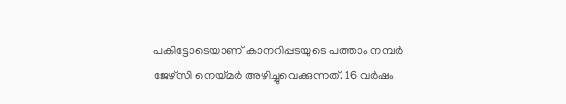പകിട്ടോടെയാണ് കാനറിപ്പടയുടെ പത്താം നമ്പർ ജേഴ്സി നെയ്മർ അഴിച്ചുവെക്കുന്നത്. 16 വർഷം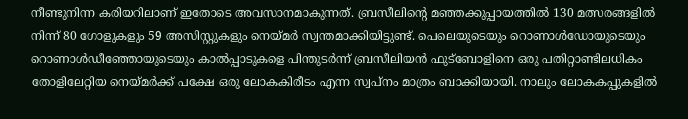നീണ്ടുനിന്ന കരിയറിലാണ് ഇതോടെ അവസാനമാകുന്നത്. ബ്രസീലിന്റെ മഞ്ഞക്കുപ്പായത്തിൽ 130 മത്സരങ്ങളിൽ നിന്ന് 80 ഗോളുകളും 59 അസിസ്റ്റുകളും നെയ്മർ സ്വന്തമാക്കിയിട്ടുണ്ട്. പെലെയുടെയും റൊണാൾഡോയുടെയും റൊണാൾഡീഞ്ഞോയുടെയും കാൽപ്പാടുകളെ പിന്തുടർന്ന് ബ്രസീലിയൻ ഫുട്ബോളിനെ ഒരു പതിറ്റാണ്ടിലധികം തോളിലേറ്റിയ നെയ്മർക്ക് പക്ഷേ ഒരു ലോകകിരീടം എന്ന സ്വപ്നം മാത്രം ബാക്കിയായി. നാലും ലോകകപ്പുകളിൽ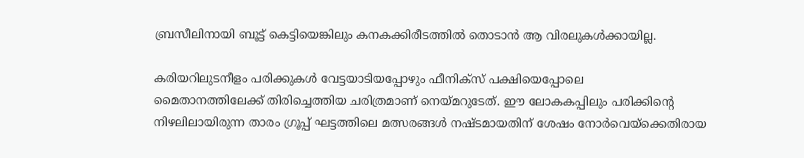ബ്രസീലിനായി ബൂട്ട് കെട്ടിയെങ്കിലും കനകക്കിരീടത്തിൽ തൊടാൻ ആ വിരലുകൾക്കായില്ല.

കരിയറിലുടനീളം പരിക്കുകൾ വേട്ടയാടിയപ്പോഴും ഫീനിക്സ് പക്ഷിയെപ്പോലെ
മൈതാനത്തിലേക്ക് തിരിച്ചെത്തിയ ചരിത്രമാണ് നെയ്മറുടേത്. ഈ ലോകകപ്പിലും പരിക്കിന്റെ നിഴലിലായിരുന്ന താരം ഗ്രൂപ്പ് ഘട്ടത്തിലെ മത്സരങ്ങൾ നഷ്ടമായതിന് ശേഷം നോർവെയ്‌ക്കെതിരായ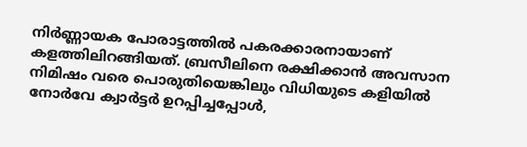നിർണ്ണായക പോരാട്ടത്തിൽ പകരക്കാരനായാണ് കളത്തിലിറങ്ങിയത്. ബ്രസീലിനെ രക്ഷിക്കാൻ അവസാന നിമിഷം വരെ പൊരുതിയെങ്കിലും വിധിയുടെ കളിയിൽ നോർവേ ക്വാർട്ടർ ഉറപ്പിച്ചപ്പോൾ,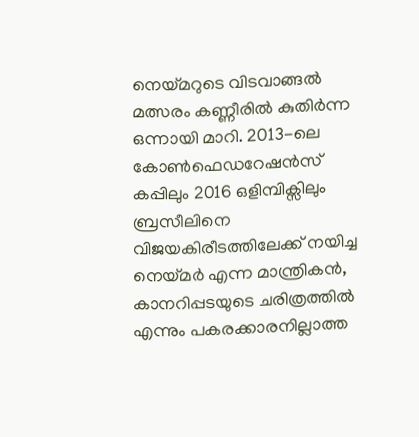നെയ്മറുടെ വിടവാങ്ങൽ മത്സരം കണ്ണീരിൽ കുതിർന്ന ഒന്നായി മാറി. 2013-ലെ കോൺഫെഡറേഷൻസ് കപ്പിലും 2016 ഒളിമ്പിക്സിലും ബ്രസീലിനെ വിജയകിരീടത്തിലേക്ക് നയിച്ച നെയ്മർ എന്ന മാന്ത്രികൻ, കാനറിപ്പടയുടെ ചരിത്രത്തിൽ എന്നും പകരക്കാരനില്ലാത്ത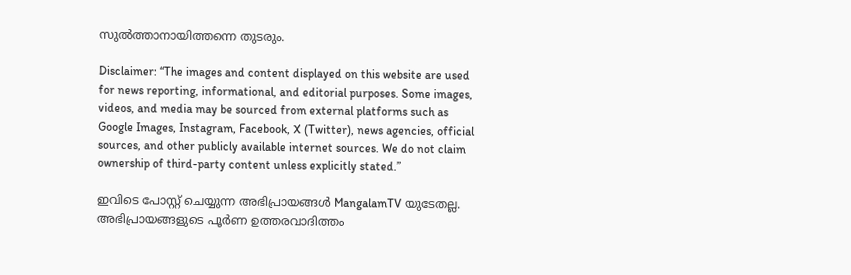സുൽത്താനായിത്തന്നെ തുടരും.

Disclaimer: “The images and content displayed on this website are used for news reporting, informational, and editorial purposes. Some images, videos, and media may be sourced from external platforms such as Google Images, Instagram, Facebook, X (Twitter), news agencies, official sources, and other publicly available internet sources. We do not claim ownership of third-party content unless explicitly stated.”

ഇവിടെ പോസ്റ്റ് ചെയ്യുന്ന അഭിപ്രായങ്ങൾ MangalamTV യുടേതല്ല. അഭിപ്രായങ്ങളുടെ പൂർണ ഉത്തരവാദിത്തം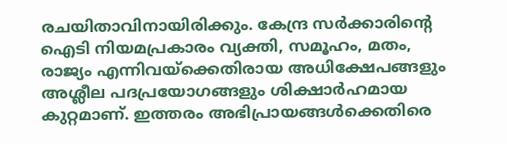രചയിതാവിനായിരിക്കും. കേന്ദ്ര സർക്കാരിന്റെ ഐടി നിയമപ്രകാരം വ്യക്തി, സമൂഹം, മതം, രാജ്യം എന്നിവയ്ക്കെതിരായ അധിക്ഷേപങ്ങളും അശ്ലീല പദപ്രയോഗങ്ങളും ശിക്ഷാർഹമായ കുറ്റമാണ്. ഇത്തരം അഭിപ്രായങ്ങൾക്കെതിരെ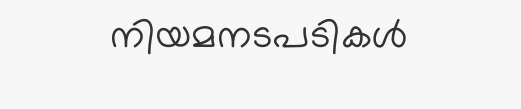നിയമനടപടികൾ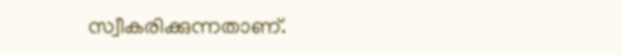സ്വീകരിക്കുന്നതാണ്.